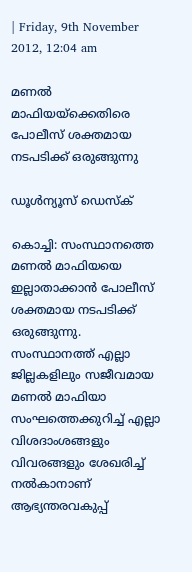| Friday, 9th November 2012, 12:04 am

മണല്‍ മാഫിയയ്‌ക്കെതിരെ പോലീസ് ശക്തമായ നടപടിക്ക് ഒരുങ്ങുന്നു

ഡൂള്‍ന്യൂസ് ഡെസ്‌ക്

കൊച്ചി: സംസ്ഥാനത്തെ മണല്‍ മാഫിയയെ ഇല്ലാതാക്കാന്‍ പോലീസ് ശക്തമായ നടപടിക്ക് ഒരുങ്ങുന്നു. സംസ്ഥാനത്ത് എല്ലാ ജില്ലകളിലും സജീവമായ മണല്‍ മാഫിയാ സംഘത്തെക്കുറിച്ച് എല്ലാ വിശദാംശങ്ങളും വിവരങ്ങളും ശേഖരിച്ച് നല്‍കാനാണ് ആഭ്യന്തരവകുപ്പ്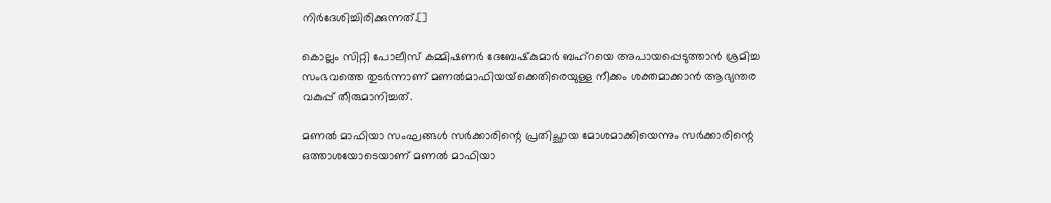നിര്‍ദേശിച്ചിരിക്കുന്നത്.[]

കൊല്ലം സിറ്റി പോലീസ് കമ്മിഷണര്‍ ദേബേഷ്‌കുമാര്‍ ബഹ്‌റയെ അപായപ്പെടുത്താന്‍ ശ്രമിച്ച സംഭവത്തെ തുടര്‍ന്നാണ് മണല്‍മാഫിയയ്‌ക്കെതിരെയുള്ള നീക്കം ശക്തമാക്കാന്‍ ആഭ്യന്തര വകുപ്പ് തീരുമാനിച്ചത്.

മണല്‍ മാഫിയാ സംഘങ്ങള്‍ സര്‍ക്കാരിന്റെ പ്രതിച്ഛായ മോശമാക്കിയെന്നും സര്‍ക്കാരിന്റെ ഒത്താശയോടെയാണ് മണല്‍ മാഫിയാ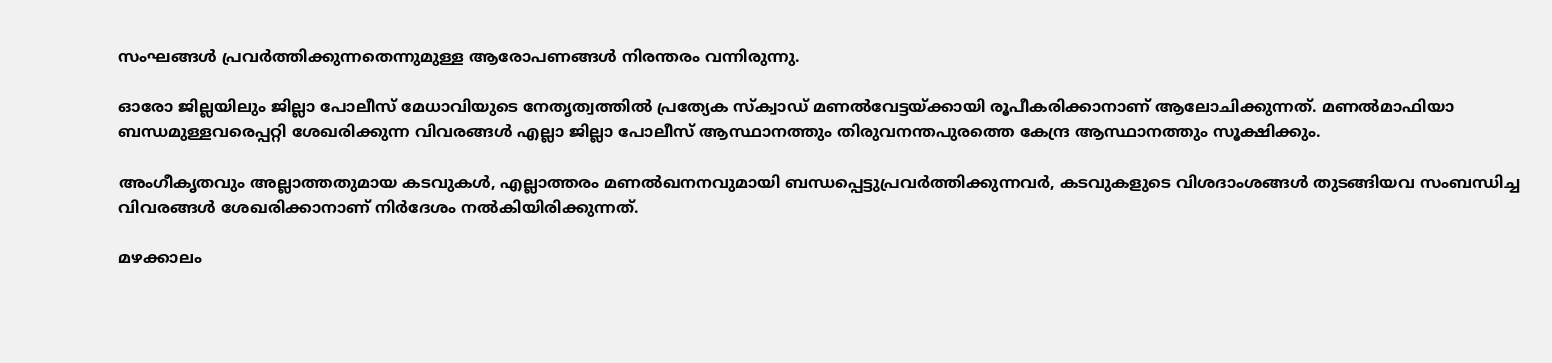സംഘങ്ങള്‍ പ്രവര്‍ത്തിക്കുന്നതെന്നുമുള്ള ആരോപണങ്ങള്‍ നിരന്തരം വന്നിരുന്നു.

ഓരോ ജില്ലയിലും ജില്ലാ പോലീസ് മേധാവിയുടെ നേതൃത്വത്തില്‍ പ്രത്യേക സ്‌ക്വാഡ് മണല്‍വേട്ടയ്ക്കായി രൂപീകരിക്കാനാണ് ആലോചിക്കുന്നത്. മണല്‍മാഫിയാ ബന്ധമുള്ളവരെപ്പറ്റി ശേഖരിക്കുന്ന വിവരങ്ങള്‍ എല്ലാ ജില്ലാ പോലീസ് ആസ്ഥാനത്തും തിരുവനന്തപുരത്തെ കേന്ദ്ര ആസ്ഥാനത്തും സൂക്ഷിക്കും.

അംഗീകൃതവും അല്ലാത്തതുമായ കടവുകള്‍, എല്ലാത്തരം മണല്‍ഖനനവുമായി ബന്ധപ്പെട്ടുപ്രവര്‍ത്തിക്കുന്നവര്‍, കടവുകളുടെ വിശദാംശങ്ങള്‍ തുടങ്ങിയവ സംബന്ധിച്ച വിവരങ്ങള്‍ ശേഖരിക്കാനാണ് നിര്‍ദേശം നല്‍കിയിരിക്കുന്നത്.

മഴക്കാലം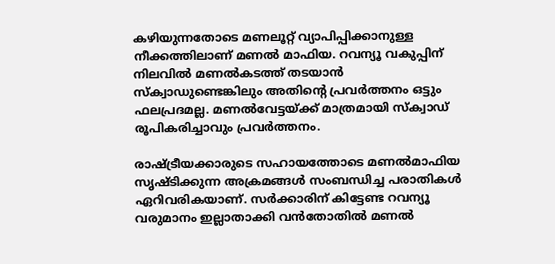കഴിയുന്നതോടെ മണലൂറ്റ് വ്യാപിപ്പിക്കാനുള്ള നീക്കത്തിലാണ് മണല്‍ മാഫിയ. റവന്യൂ വകുപ്പിന്  നിലവില്‍ മണല്‍കടത്ത് തടയാന്‍ സ്‌ക്വാഡുണ്ടെങ്കിലും അതിന്റെ പ്രവര്‍ത്തനം ഒട്ടും ഫലപ്രദമല്ല. മണല്‍വേട്ടയ്ക്ക് മാത്രമായി സ്‌ക്വാഡ് രൂപികരിച്ചാവും പ്രവര്‍ത്തനം.

രാഷ്ട്രീയക്കാരുടെ സഹായത്തോടെ മണല്‍മാഫിയ സൃഷ്ടിക്കുന്ന അക്രമങ്ങള്‍ സംബന്ധിച്ച പരാതികള്‍ ഏറിവരികയാണ്. സര്‍ക്കാരിന് കിട്ടേണ്ട റവന്യൂ വരുമാനം ഇല്ലാതാക്കി വന്‍തോതില്‍ മണല്‍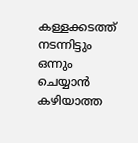കള്ളക്കടത്ത് നടന്നിട്ടും ഒന്നും ചെയ്യാന്‍ കഴിയാത്ത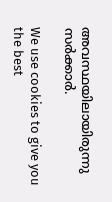അവസ്ഥയിലായിരുന്നു സര്‍ക്കാര്‍.

We use cookies to give you the best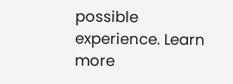possible experience. Learn more